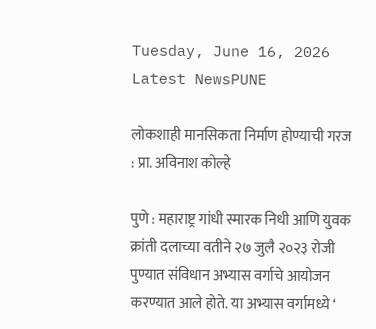Tuesday, June 16, 2026
Latest NewsPUNE

लोकशाही मानसिकता निर्माण होण्याची गरज : प्रा. अविनाश कोल्हे

पुणे : महाराष्ट्र गांधी स्मारक निधी आणि युवक क्रांती दलाच्या वतीने २७ जुलै २०२३ रोजी पुण्यात संविधान अभ्यास वर्गाचे आयोजन करण्यात आले होते. या अभ्यास वर्गामध्ये ‘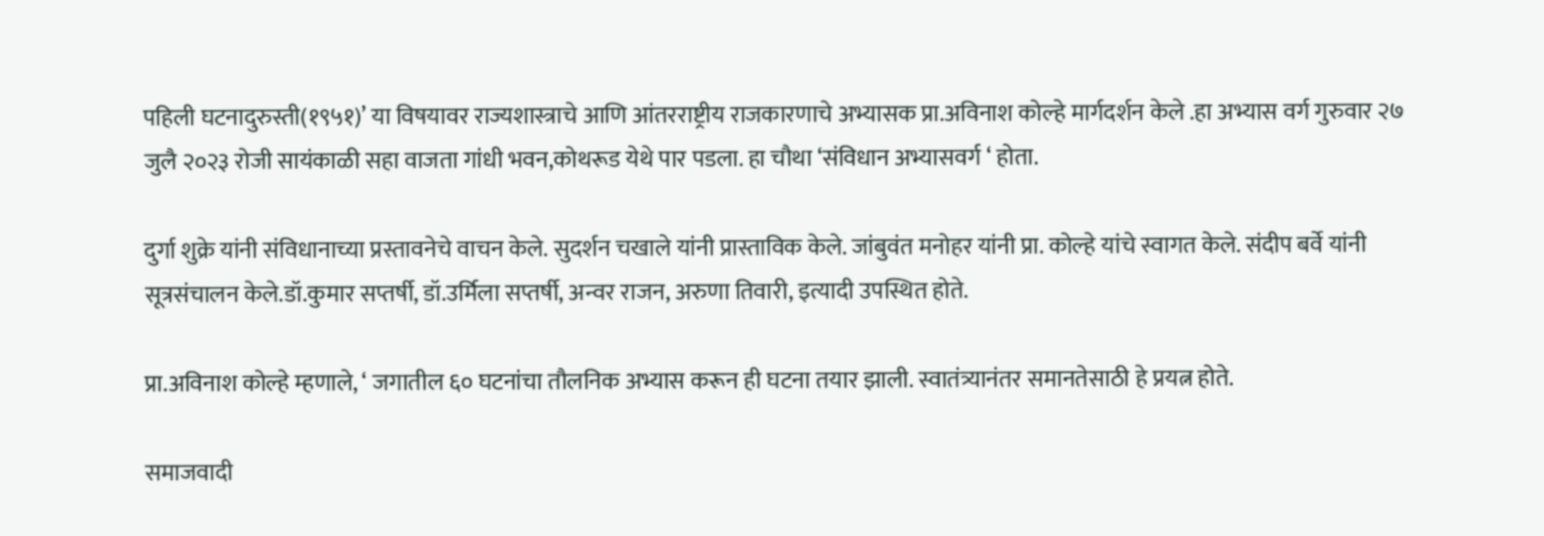पहिली घटनादुरुस्ती(१९५१)’ या विषयावर राज्यशास्त्राचे आणि आंतरराष्ट्रीय राजकारणाचे अभ्यासक प्रा.अविनाश कोल्हे मार्गदर्शन केले .हा अभ्यास वर्ग गुरुवार २७ जुलै २०२३ रोजी सायंकाळी सहा वाजता गांधी भवन,कोथरूड येथे पार पडला. हा चौथा ‘संविधान अभ्यासवर्ग ‘ होता.

दुर्गा शुक्रे यांनी संविधानाच्या प्रस्तावनेचे वाचन केले. सुदर्शन चखाले यांनी प्रास्ताविक केले. जांबुवंत मनोहर यांनी प्रा. कोल्हे यांचे स्वागत केले. संदीप बर्वे यांनी सूत्रसंचालन केले.डॉ.कुमार सप्तर्षी, डॉ.उर्मिला सप्तर्षी, अन्वर राजन, अरुणा तिवारी, इत्यादी उपस्थित होते.

प्रा.अविनाश कोल्हे म्हणाले, ‘ जगातील ६० घटनांचा तौलनिक अभ्यास करून ही घटना तयार झाली. स्वातंत्र्यानंतर समानतेसाठी हे प्रयत्न होते.

समाजवादी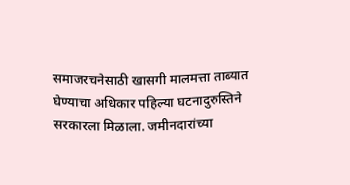समाजरचनेसाठी खासगी मालमत्ता ताब्यात घेण्याचा अधिकार पहिल्या घटनादुरुस्तिने सरकारला मिळाला. जमीनदारांच्या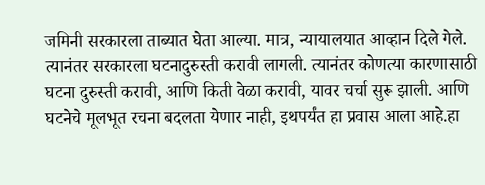जमिनी सरकारला ताब्यात घेता आल्या. मात्र, न्यायालयात आव्हान दिले गेले. त्यानंतर सरकारला घटनादुरुस्ती करावी लागली. त्यानंतर कोणत्या कारणासाठी घटना दुरुस्ती करावी, आणि किती वेळा करावी, यावर चर्चा सुरू झाली. आणि घटनेचे मूलभूत रचना बदलता येणार नाही, इथपर्यंत हा प्रवास आला आहे.हा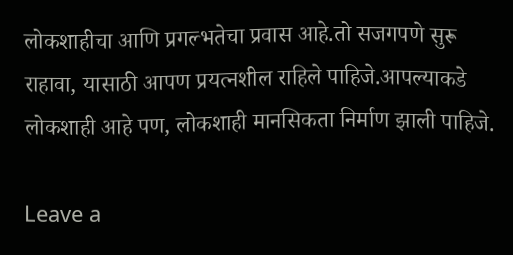लोकशाहीचा आणि प्रगल्भतेचा प्रवास आहे.तो सजगपणे सुरू राहावा, यासाठी आपण प्रयत्नशील राहिले पाहिजे.आपल्याकडे लोकशाही आहे पण, लोकशाही मानसिकता निर्माण झाली पाहिजे.

Leave a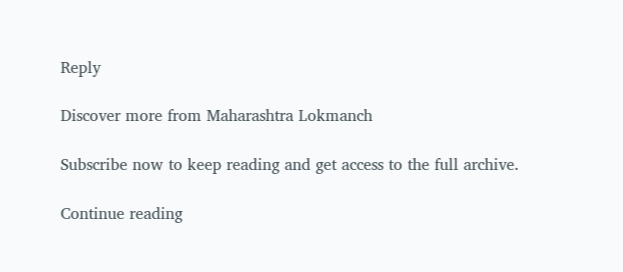Reply

Discover more from Maharashtra Lokmanch

Subscribe now to keep reading and get access to the full archive.

Continue reading